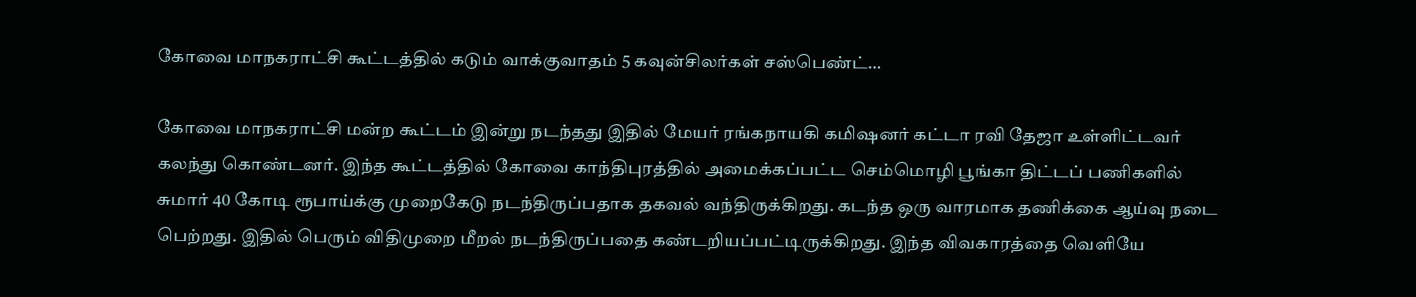கோவை மாநகராட்சி கூட்டத்தில் கடும் வாக்குவாதம் 5 கவுன்சிலர்கள் சஸ்பெண்ட்…

கோவை மாநகராட்சி மன்ற கூட்டம் இன்று நடந்தது இதில் மேயர் ரங்கநாயகி கமிஷனர் கட்டா ரவி தேஜா உள்ளிட்டவர் கலந்து கொண்டனர். இந்த கூட்டத்தில் கோவை காந்திபுரத்தில் அமைக்கப்பட்ட செம்மொழி பூங்கா திட்டப் பணிகளில் சுமார் 40 கோடி ரூபாய்க்கு முறைகேடு நடந்திருப்பதாக தகவல் வந்திருக்கிறது. கடந்த ஒரு வாரமாக தணிக்கை ஆய்வு நடை பெற்றது. இதில் பெரும் விதிமுறை மீறல் நடந்திருப்பதை கண்டறியப்பட்டிருக்கிறது. இந்த விவகாரத்தை வெளியே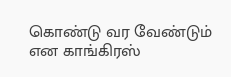கொண்டு வர வேண்டும் என காங்கிரஸ்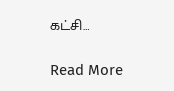கட்சி…

Read More